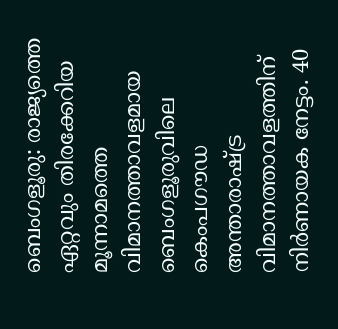ബെംഗളൂരു: രാജ്യത്തെ ഏറ്റവും തിരക്കേറിയ മൂന്നാമത്തെ വിമാനത്താവളമായ ബെംഗളൂരുവിലെ കെംപഗൗഡ അന്താരാഷ്ട്ര വിമാനത്താവളത്തിന് നിർണായക നേട്ടം. 40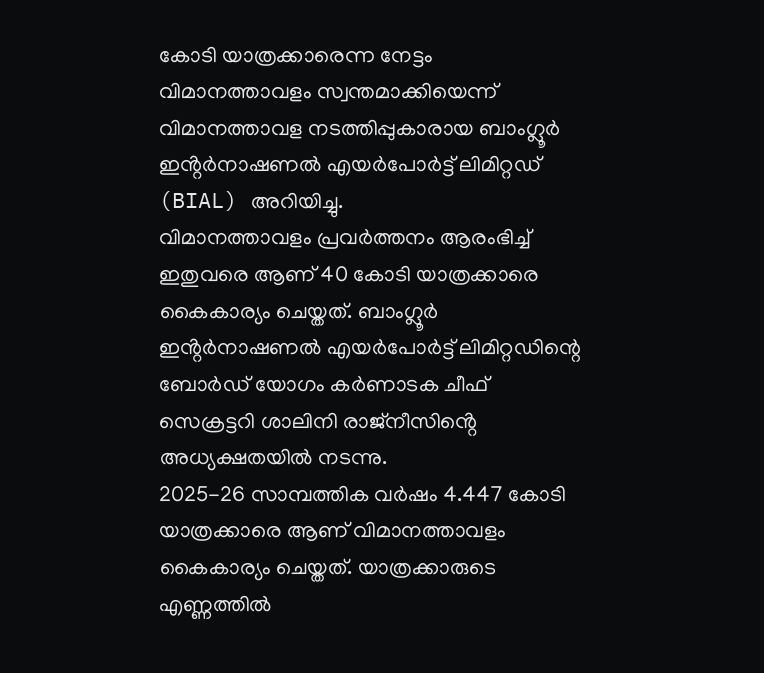കോടി യാത്രക്കാരെന്ന നേട്ടം വിമാനത്താവളം സ്വന്തമാക്കിയെന്ന് വിമാനത്താവള നടത്തിപ്പുകാരായ ബാംഗ്ലൂർ ഇൻ്റർനാഷണൽ എയർപോർട്ട് ലിമിറ്റഡ് (BIAL) അറിയിച്ചു.
വിമാനത്താവളം പ്രവർത്തനം ആരംഭിച്ച് ഇതുവരെ ആണ് 40 കോടി യാത്രക്കാരെ കൈകാര്യം ചെയ്തത്. ബാംഗ്ലൂർ ഇൻ്റർനാഷണൽ എയർപോർട്ട് ലിമിറ്റഡിന്റെ ബോർഡ് യോഗം കർണാടക ചീഫ് സെക്രട്ടറി ശാലിനി രാജ്നീസിൻ്റെ അധ്യക്ഷതയിൽ നടന്നു.
2025-26 സാമ്പത്തിക വർഷം 4.447 കോടി യാത്രക്കാരെ ആണ് വിമാനത്താവളം കൈകാര്യം ചെയ്തത്. യാത്രക്കാരുടെ എണ്ണത്തിൽ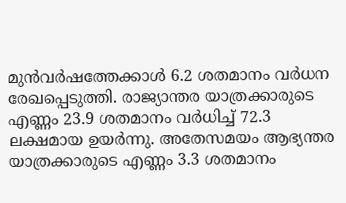മുൻവർഷത്തേക്കാൾ 6.2 ശതമാനം വർധന രേഖപ്പെടുത്തി. രാജ്യാന്തര യാത്രക്കാരുടെ എണ്ണം 23.9 ശതമാനം വർധിച്ച് 72.3 ലക്ഷമായ ഉയർന്നു. അതേസമയം ആഭ്യന്തര യാത്രക്കാരുടെ എണ്ണം 3.3 ശതമാനം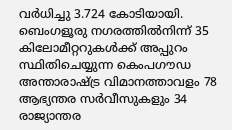വർധിച്ചു 3.724 കോടിയായി.
ബെംഗളൂരു നഗരത്തിൽനിന്ന് 35 കിലോമീറ്ററുകൾക്ക് അപ്പുറം സ്ഥിതിചെയ്യുന്ന കെംപഗൗഡ അന്താരാഷ്ട്ര വിമാനത്താവളം 78 ആഭ്യന്തര സർവീസുകളും 34 രാജ്യാന്തര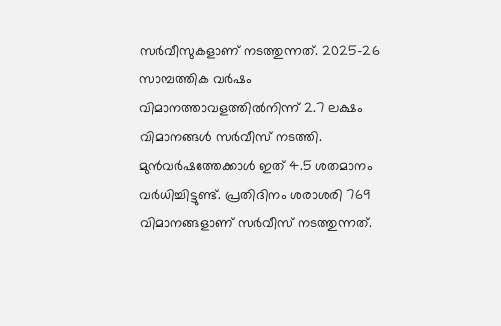സർവീസുകളാണ് നടത്തുന്നത്. 2025-26 സാമ്പത്തിക വർഷം വിമാനത്താവളത്തിൽനിന്ന് 2.7 ലക്ഷം വിമാനങ്ങൾ സർവീസ് നടത്തി. മുൻവർഷത്തേക്കാൾ ഇത് 4.5 ശതമാനം വർധിച്ചിട്ടുണ്ട്. പ്രതിദിനം ശരാശരി 769 വിമാനങ്ങളാണ് സർവീസ് നടത്തുന്നത്.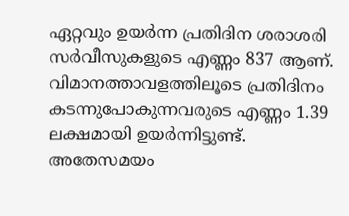ഏറ്റവും ഉയർന്ന പ്രതിദിന ശരാശരി സർവീസുകളുടെ എണ്ണം 837 ആണ്. വിമാനത്താവളത്തിലൂടെ പ്രതിദിനം കടന്നുപോകുന്നവരുടെ എണ്ണം 1.39 ലക്ഷമായി ഉയർന്നിട്ടുണ്ട്.
അതേസമയം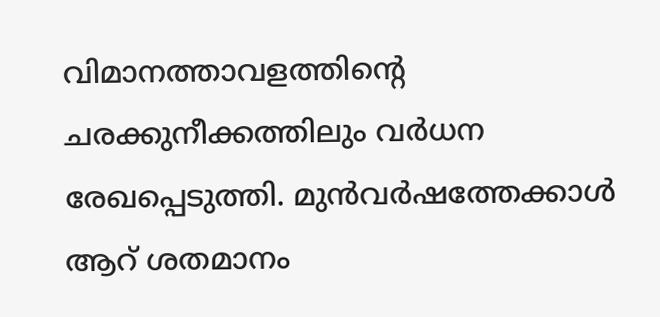വിമാനത്താവളത്തിൻ്റെ ചരക്കുനീക്കത്തിലും വർധന രേഖപ്പെടുത്തി. മുൻവർഷത്തേക്കാൾ ആറ് ശതമാനം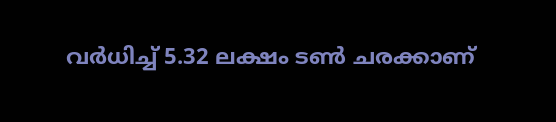വർധിച്ച് 5.32 ലക്ഷം ടൺ ചരക്കാണ്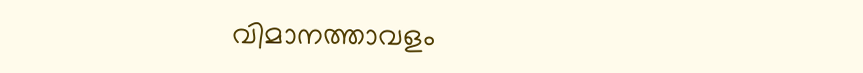വിമാനത്താവളം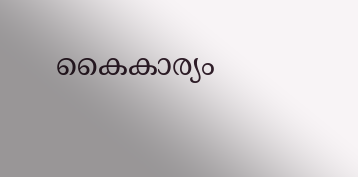കൈകാര്യം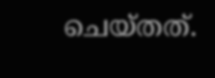ചെയ്തത്.